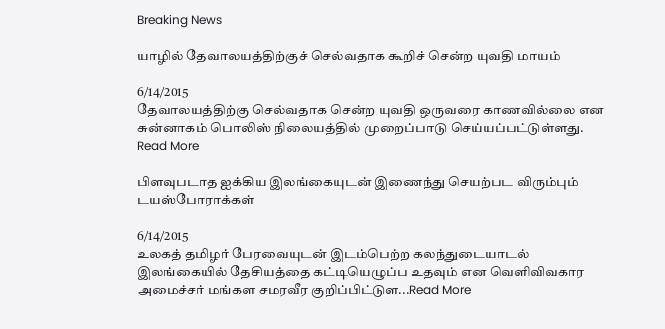Breaking News

யாழில் தேவாலயத்திற்குச் செல்வதாக கூறிச் சென்ற யுவதி மாயம்

6/14/2015
தேவாலயத்திற்கு செல்வதாக சென்ற யுவதி ஒருவரை காணவில்லை என சுன்னாகம் பொலிஸ் நிலையத்தில் முறைப்பாடு செய்யப்பட்டுள்ளது. Read More

பிளவுபடாத ஐக்கிய இலங்கையுடன் இணைந்து செயற்பட விரும்பும் டயஸ்போராக்கள்

6/14/2015
உலகத் தமிழர் பேரவையுடன் இடம்பெற்ற கலந்துடையாடல் இலங்கையில் தேசியத்தை கட்டியெழுப்ப உதவும் என வௌிவிவகார அமைச்சர் மங்கள சமரவீர குறிப்பிட்டுள...Read More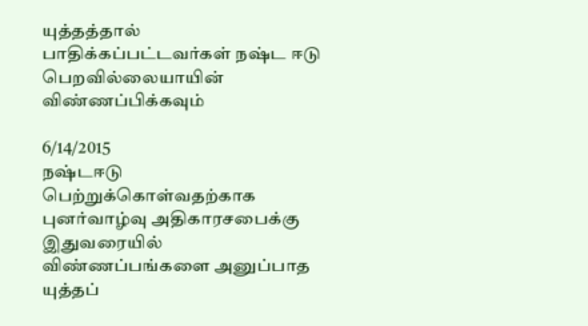யுத்தத்தால் பாதிக்கப்பட்டவர்கள் நஷ்ட ஈடு பெறவில்லையாயின் விண்ணப்பிக்கவும்

6/14/2015
நஷ்டஈடு பெற்றுக்கொள்வதற்காக புனர்வாழ்வு அதிகாரசபைக்கு இதுவரையில் விண்ணப்பங்களை அனுப்பாத யுத்தப்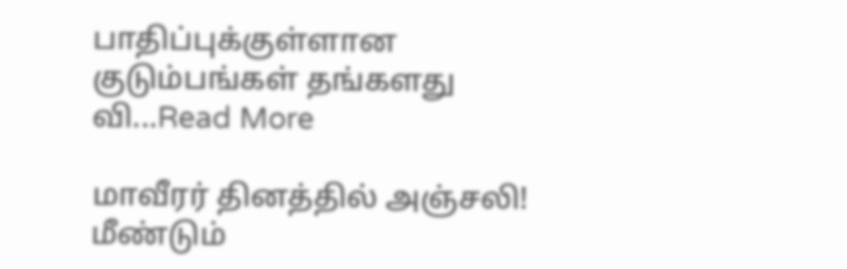பாதிப்புக்குள்ளான குடும்பங்கள் தங்களது வி...Read More

மாவீரர் தினத்தில் அஞ்சலி! மீண்டும்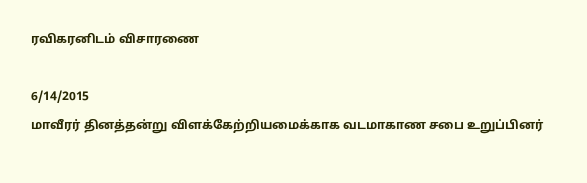ரவிகரனிடம் விசாரணை

6/14/2015
மாவீரர் தினத்தன்று விளக்கேற்றியமைக்காக வடமாகாண சபை உறுப்பினர்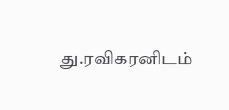து.ரவிகரனிடம்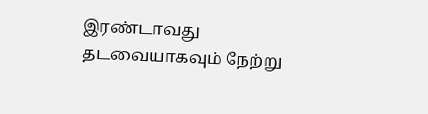இரண்டாவது தடவையாகவும் நேற்று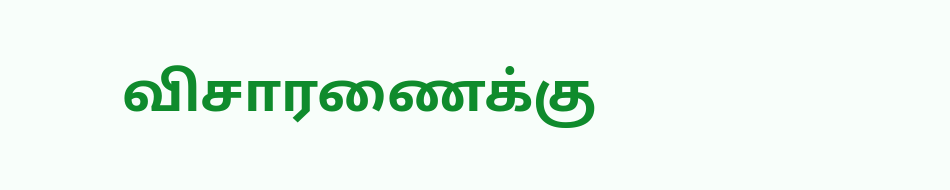விசாரணைக்கு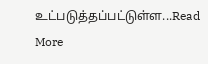உட்படுத்தப்பட்டுள்ள...Read More